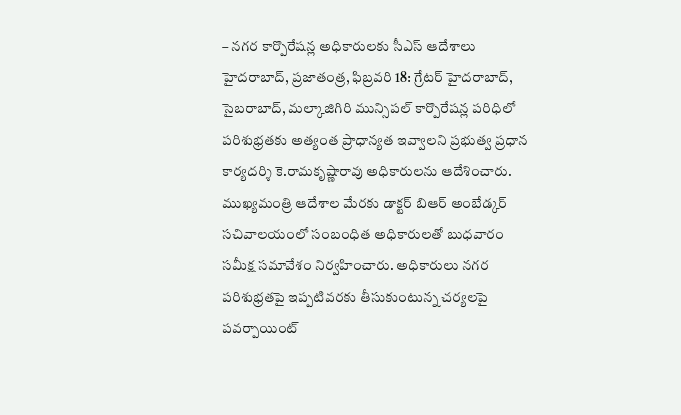– నగర కార్పొరేషన్ల అధికారులకు సీఎస్ ఆదేశాలు
హైదరాబాద్, ప్రజాతంత్ర, ఫిబ్రవరి 18: గ్రేటర్ హైదరాబాద్, సైబరాబాద్, మల్కాజిగిరి మున్సిపల్ కార్పొరేషన్ల పరిధిలో పరిశుభ్రతకు అత్యంత ప్రాధాన్యత ఇవ్వాలని ప్రభుత్వ ప్రధాన కార్యదర్శి కె.రామకృష్ణారావు అధికారులను ఆదేశించారు. ముఖ్యమంత్రి ఆదేశాల మేరకు డాక్టర్ బిఆర్ అంబేడ్కర్ సచివాలయంలో సంబంధిత అధికారులతో బుధవారం సమీక్ష సమావేశం నిర్వహించారు. అధికారులు నగర పరిశుభ్రతపై ఇప్పటివరకు తీసుకుంటున్న చర్యలపై పవర్పాయింట్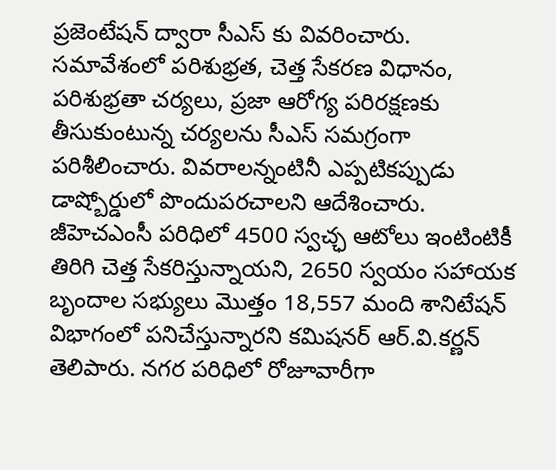ప్రజెంటేషన్ ద్వారా సీఎస్ కు వివరించారు. సమావేశంలో పరిశుభ్రత, చెత్త సేకరణ విధానం, పరిశుభ్రతా చర్యలు, ప్రజా ఆరోగ్య పరిరక్షణకు తీసుకుంటున్న చర్యలను సీఎస్ సమగ్రంగా పరిశీలించారు. వివరాలన్నంటినీ ఎప్పటికప్పుడు డాష్బోర్డులో పొందుపరచాలని ఆదేశించారు. జీహెచఎంసీ పరిధిలో 4500 స్వచ్ఛ ఆటోలు ఇంటింటికీ తిరిగి చెత్త సేకరిస్తున్నాయని, 2650 స్వయం సహాయక బృందాల సభ్యులు మొత్తం 18,557 మంది శానిటేషన్ విభాగంలో పనిచేస్తున్నారని కమిషనర్ ఆర్.వి.కర్ణన్ తెలిపారు. నగర పరిధిలో రోజూవారీగా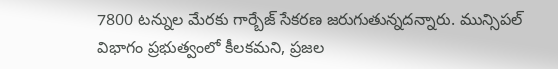7800 టన్నుల మేరకు గార్బేజ్ సేకరణ జరుగుతున్నదన్నారు. మున్సిపల్ విభాగం ప్రభుత్వంలో కీలకమని, ప్రజల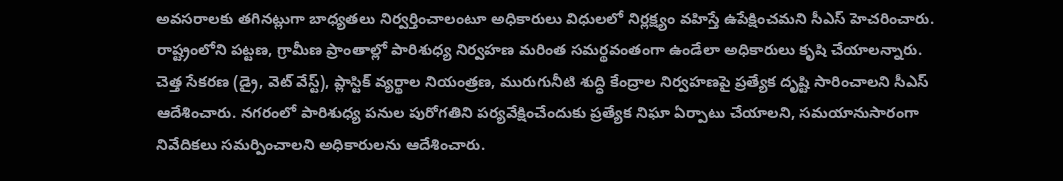అవసరాలకు తగినట్లుగా బాధ్యతలు నిర్వర్తించాలంటూ అధికారులు విధులలో నిర్లక్ష్యం వహిస్తే ఉపేక్షించమని సీఎస్ హెచరించారు. రాష్ట్రంలోని పట్టణ, గ్రామీణ ప్రాంతాల్లో పారిశుధ్య నిర్వహణ మరింత సమర్థవంతంగా ఉండేలా అధికారులు కృషి చేయాలన్నారు. చెత్త సేకరణ (డ్రై, వెట్ వేస్ట్), ప్లాస్టిక్ వ్యర్థాల నియంత్రణ, మురుగునీటి శుద్ధి కేంద్రాల నిర్వహణపై ప్రత్యేక దృష్టి సారించాలని సీఎస్ ఆదేశించారు. నగరంలో పారిశుధ్య పనుల పురోగతిని పర్యవేక్షించేందుకు ప్రత్యేక నిఘా ఏర్పాటు చేయాలని, సమయానుసారంగా నివేదికలు సమర్పించాలని అధికారులను ఆదేశించారు.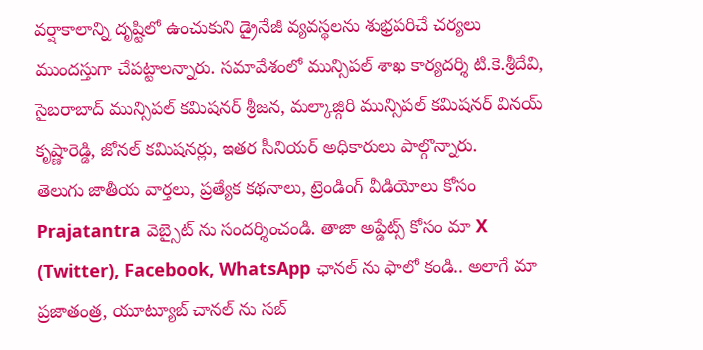వర్షాకాలాన్ని దృష్టిలో ఉంచుకుని డ్రైనేజీ వ్యవస్థలను శుభ్రపరిచే చర్యలు ముందస్తుగా చేపట్టాలన్నారు. సమావేశంలో మున్సిపల్ శాఖ కార్యదర్శి టి.కె.శ్రీదేవి, సైబరాబాద్ మున్సిపల్ కమిషనర్ శ్రీజన, మల్కాజ్గిరి మున్సిపల్ కమిషనర్ వినయ్ కృష్ణారెడ్డి, జోనల్ కమిషనర్లు, ఇతర సీనియర్ అధికారులు పాల్గొన్నారు.
తెలుగు జాతీయ వార్తలు, ప్రత్యేక కథనాలు, ట్రెండింగ్ వీడియోలు కోసం Prajatantra వెబ్సైట్ ను సందర్శించండి. తాజా అప్డేట్స్ కోసం మా X (Twitter), Facebook, WhatsApp ఛానల్ ను ఫాలో కండి.. అలాగే మా ప్రజాతంత్ర, యూట్యూబ్ చానల్ ను సబ్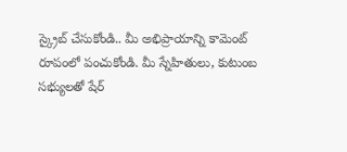స్క్రైబ్ చేసుకోండి.. మీ అభిప్రాయాన్ని కామెంట్ రూపంలో పంచుకోండి. మీ స్నేహితులు, కుటుంబ సభ్యులతో షేర్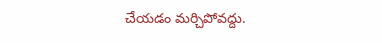చేయడం మర్చిపోవద్దు.